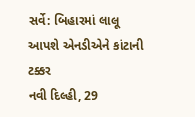સર્વે: બિહારમાં લાલૂ આપશે એનડીએને કાંટાની ટક્કર
નવી દિલ્હી, 29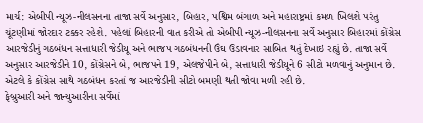માર્ચ: એબીપી ન્યૂઝ-નીલસનના તાજા સર્વે અનુસાર, બિહાર, પશ્વિમ બંગાળ અને મહારાષ્ટ્રમાં કમળ ખિલશે પરંતુ ચૂંટણીમાં જોરદાર ટક્કર રહેશે. પહેલાં બિહારની વાત કરીએ તો એબીપી ન્યૂઝ-નીલસનના સર્વે અનુસાર બિહારમાં કોંગ્રેસ આરજેડીનું ગઠબંધન સત્તાધારી જેડીયૂ અને ભાજપ ગઠબંધનની ઉંઘ ઉડાવનાર સાબિત થતું દેખાઇ રહ્યું છે. તાજા સર્વે અનુસાર આરજેડીને 10, કોંગ્રેસને બે, ભાજપને 19, એલજેપીને બે, સત્તાધારી જેડીયૂને 6 સીટો મળવાનું અનુમાન છે. એટલે કે કોંગ્રેસ સાથે ગઠબંધન કરતાં જ આરજેડીની સીટો બમણી થતી જોવા મળી રહી છે.
ફેબ્રુઆરી અને જાન્યુઆરીના સર્વેમાં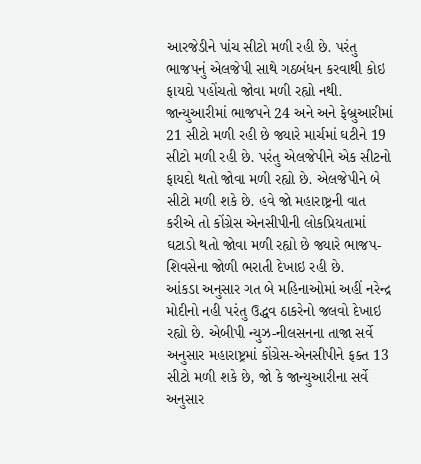આરજેડીને પાંચ સીટો મળી રહી છે. પરંતુ ભાજપનું એલજેપી સાથે ગઠબંધન કરવાથી કોઇ ફાયદો પહોંચતો જોવા મળી રહ્યો નથી. જાન્યુઆરીમાં ભાજપને 24 અને અને ફેબ્રુઆરીમાં 21 સીટો મળી રહી છે જ્યારે માર્ચમાં ઘટીને 19 સીટો મળી રહી છે. પરંતુ એલજેપીને એક સીટનો ફાયદો થતો જોવા મળી રહ્યો છે. એલજેપીને બે સીટો મળી શકે છે. હવે જો મહારાષ્ટ્રની વાત કરીએ તો કોંગ્રેસ એનસીપીની લોકપ્રિયતામાં ઘટાડો થતો જોવા મળી રહ્યો છે જ્યારે ભાજપ-શિવસેના જોળી ભરાતી દેખાઇ રહી છે.
આંકડા અનુસાર ગત બે મહિનાઓમાં અહીં નરેન્દ્ર મોદીનો નહી પરંતુ ઉદ્ધવ ઠાકરેનો જલવો દેખાઇ રહ્યો છે. એબીપી ન્યુઝ-નીલસનના તાજા સર્વે અનુસાર મહારાષ્ટ્રમાં કોંગ્રેસ-એનસીપીને ફક્ત 13 સીટો મળી શકે છે, જો કે જાન્યુઆરીના સર્વે અનુસાર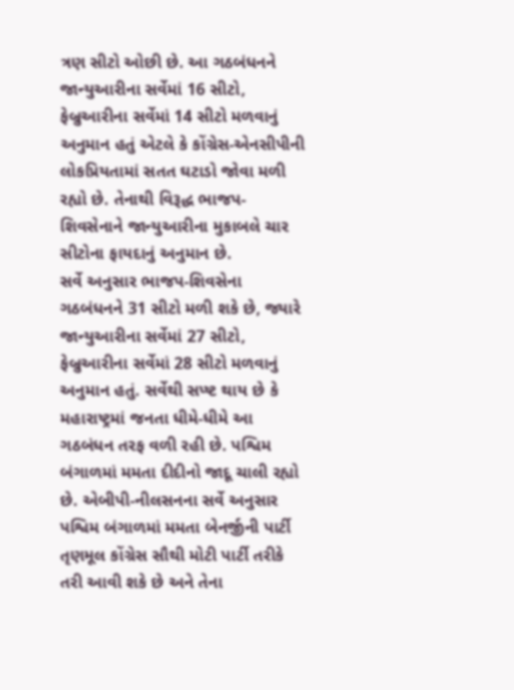ત્રણ સીટો ઓછી છે. આ ગઠબંધનને જાન્યુઆરીના સર્વેમાં 16 સીટો, ફેબ્રુઆરીના સર્વેમાં 14 સીટો મળવાનું અનુમાન હતું એટલે કે કોંગ્રેસ-એનસીપીની લોકપ્રિયતામાં સતત ઘટાડો જોવા મળી રહ્યો છે. તેનાથી વિરૂદ્ધ ભાજપ-શિવસેનાને જાન્યુઆરીના મુકાબલે ચાર સીટોના ફાયદાનું અનુમાન છે.
સર્વે અનુસાર ભાજપ-શિવસેના ગઠબંધનને 31 સીટો મળી શકે છે, જ્યારે જાન્યુઆરીના સર્વેમાં 27 સીટો, ફેબ્રુઆરીના સર્વેમાં 28 સીટો મળવાનું અનુમાન હતું. સર્વેથી સપ્ષ્ટ થાય છે કે મહારાષ્ટ્રમાં જનતા ધીમે-ધીમે આ ગઠબંધન તરફ વળી રહી છે. પશ્વિમ બંગાળમાં મમતા દીદીનો જાદૂ ચાલી રહ્યો છે. એબીપી-નીલસનના સર્વે અનુસાર પશ્વિમ બંગાળમાં મમતા બેનર્જીની પાર્ટી તૃણમૂલ કોંગ્રેસ સૌથી મોટી પાર્ટી તરીકે તરી આવી શકે છે અને તેના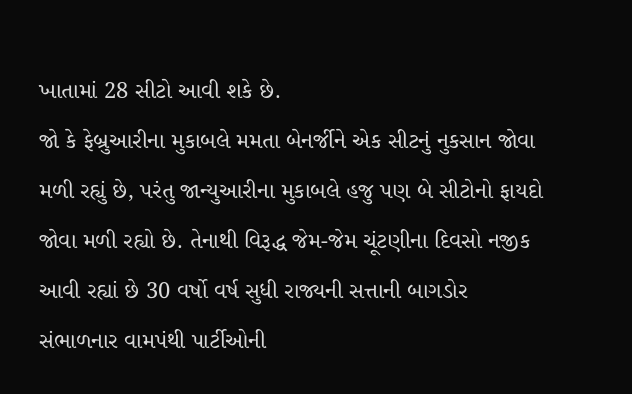ખાતામાં 28 સીટો આવી શકે છે.
જો કે ફેબ્રુઆરીના મુકાબલે મમતા બેનર્જીને એક સીટનું નુકસાન જોવા મળી રહ્યું છે, પરંતુ જાન્યુઆરીના મુકાબલે હજુ પણ બે સીટોનો ફાયદો જોવા મળી રહ્યો છે. તેનાથી વિરૂદ્ધ જેમ-જેમ ચૂંટણીના દિવસો નજીક આવી રહ્યાં છે 30 વર્ષો વર્ષ સુધી રાજ્યની સત્તાની બાગડોર સંભાળનાર વામપંથી પાર્ટીઓની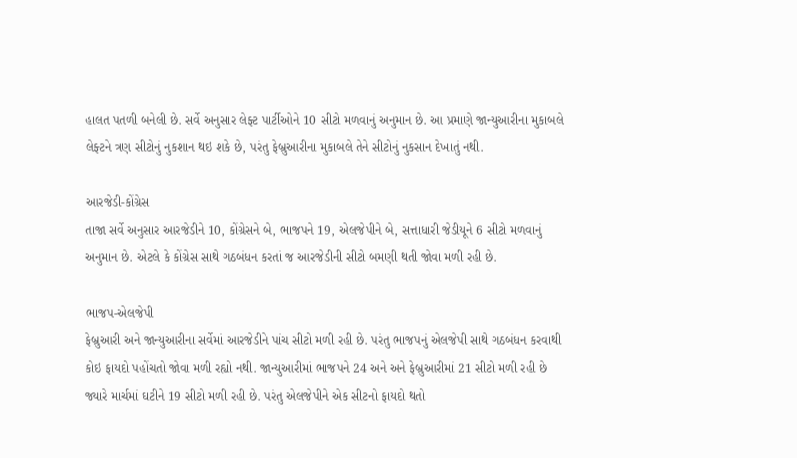હાલત પતળી બનેલી છે. સર્વે અનુસાર લેફ્ટ પાર્ટીઓને 10 સીટો મળવાનું અનુમાન છે. આ પ્રમાણે જાન્યુઆરીના મુકાબલે લેફ્ટને ત્રણ સીટોનું નુકશાન થઇ શકે છે, પરંતુ ફેબ્રુઆરીના મુકાબલે તેને સીટોનું નુકસાન દેખાતું નથી.

આરજેડી-કોંગ્રેસ
તાજા સર્વે અનુસાર આરજેડીને 10, કોંગ્રેસને બે, ભાજપને 19, એલજેપીને બે, સત્તાધારી જેડીયૂને 6 સીટો મળવાનું અનુમાન છે. એટલે કે કોંગ્રેસ સાથે ગઠબંધન કરતાં જ આરજેડીની સીટો બમણી થતી જોવા મળી રહી છે.

ભાજપ-એલજેપી
ફેબ્રુઆરી અને જાન્યુઆરીના સર્વેમાં આરજેડીને પાંચ સીટો મળી રહી છે. પરંતુ ભાજપનું એલજેપી સાથે ગઠબંધન કરવાથી કોઇ ફાયદો પહોંચતો જોવા મળી રહ્યો નથી. જાન્યુઆરીમાં ભાજપને 24 અને અને ફેબ્રુઆરીમાં 21 સીટો મળી રહી છે જ્યારે માર્ચમાં ઘટીને 19 સીટો મળી રહી છે. પરંતુ એલજેપીને એક સીટનો ફાયદો થતો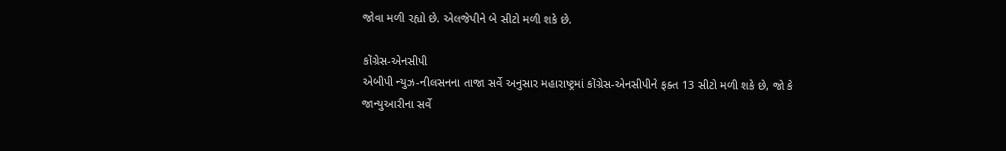જોવા મળી રહ્યો છે. એલજેપીને બે સીટો મળી શકે છે.

કોંગ્રેસ-એનસીપી
એબીપી ન્યુઝ-નીલસનના તાજા સર્વે અનુસાર મહારાષ્ટ્રમાં કોંગ્રેસ-એનસીપીને ફક્ત 13 સીટો મળી શકે છે, જો કે જાન્યુઆરીના સર્વે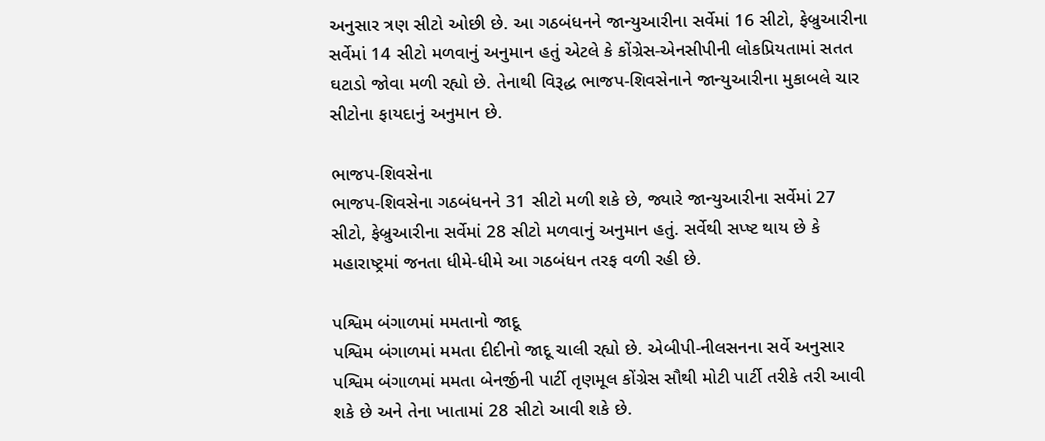અનુસાર ત્રણ સીટો ઓછી છે. આ ગઠબંધનને જાન્યુઆરીના સર્વેમાં 16 સીટો, ફેબ્રુઆરીના સર્વેમાં 14 સીટો મળવાનું અનુમાન હતું એટલે કે કોંગ્રેસ-એનસીપીની લોકપ્રિયતામાં સતત ઘટાડો જોવા મળી રહ્યો છે. તેનાથી વિરૂદ્ધ ભાજપ-શિવસેનાને જાન્યુઆરીના મુકાબલે ચાર સીટોના ફાયદાનું અનુમાન છે.

ભાજપ-શિવસેના
ભાજપ-શિવસેના ગઠબંધનને 31 સીટો મળી શકે છે, જ્યારે જાન્યુઆરીના સર્વેમાં 27 સીટો, ફેબ્રુઆરીના સર્વેમાં 28 સીટો મળવાનું અનુમાન હતું. સર્વેથી સપ્ષ્ટ થાય છે કે મહારાષ્ટ્રમાં જનતા ધીમે-ધીમે આ ગઠબંધન તરફ વળી રહી છે.

પશ્વિમ બંગાળમાં મમતાનો જાદૂ
પશ્વિમ બંગાળમાં મમતા દીદીનો જાદૂ ચાલી રહ્યો છે. એબીપી-નીલસનના સર્વે અનુસાર પશ્વિમ બંગાળમાં મમતા બેનર્જીની પાર્ટી તૃણમૂલ કોંગ્રેસ સૌથી મોટી પાર્ટી તરીકે તરી આવી શકે છે અને તેના ખાતામાં 28 સીટો આવી શકે છે.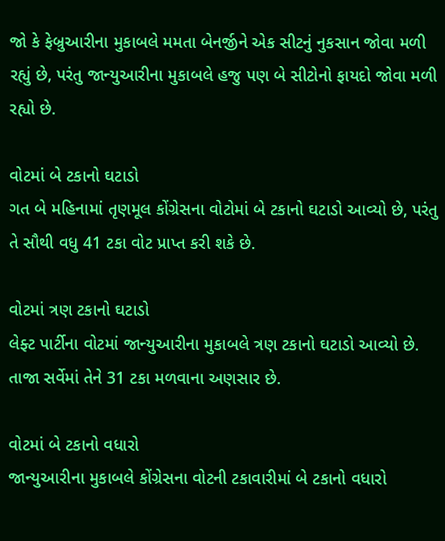જો કે ફેબ્રુઆરીના મુકાબલે મમતા બેનર્જીને એક સીટનું નુકસાન જોવા મળી રહ્યું છે, પરંતુ જાન્યુઆરીના મુકાબલે હજુ પણ બે સીટોનો ફાયદો જોવા મળી રહ્યો છે.

વોટમાં બે ટકાનો ઘટાડો
ગત બે મહિનામાં તૃણમૂલ કોંગ્રેસના વોટોમાં બે ટકાનો ઘટાડો આવ્યો છે, પરંતુ તે સૌથી વધુ 41 ટકા વોટ પ્રાપ્ત કરી શકે છે.

વોટમાં ત્રણ ટકાનો ઘટાડો
લેફ્ટ પાર્ટીના વોટમાં જાન્યુઆરીના મુકાબલે ત્રણ ટકાનો ઘટાડો આવ્યો છે. તાજા સર્વેમાં તેને 31 ટકા મળવાના અણસાર છે.

વોટમાં બે ટકાનો વધારો
જાન્યુઆરીના મુકાબલે કોંગ્રેસના વોટની ટકાવારીમાં બે ટકાનો વધારો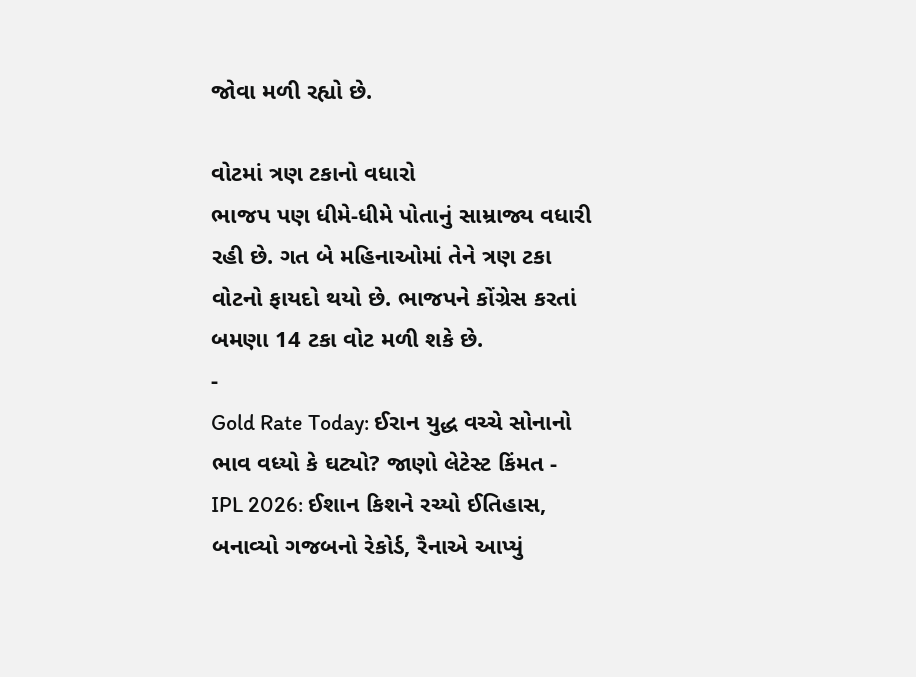જોવા મળી રહ્યો છે.

વોટમાં ત્રણ ટકાનો વધારો
ભાજપ પણ ધીમે-ધીમે પોતાનું સામ્રાજ્ય વધારી રહી છે. ગત બે મહિનાઓમાં તેને ત્રણ ટકા વોટનો ફાયદો થયો છે. ભાજપને કોંગ્રેસ કરતાં બમણા 14 ટકા વોટ મળી શકે છે.
-
Gold Rate Today: ઈરાન યુદ્ધ વચ્ચે સોનાનો ભાવ વધ્યો કે ઘટ્યો? જાણો લેટેસ્ટ કિંમત -
IPL 2026: ઈશાન કિશને રચ્યો ઈતિહાસ, બનાવ્યો ગજબનો રેકોર્ડ, રૈનાએ આપ્યું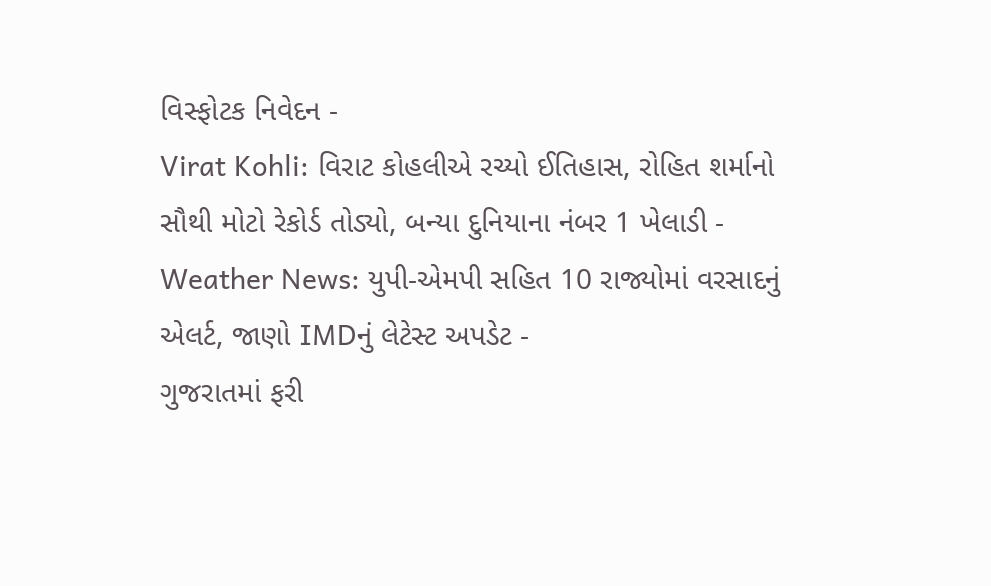વિસ્ફોટક નિવેદન -
Virat Kohli: વિરાટ કોહલીએ રચ્યો ઈતિહાસ, રોહિત શર્માનો સૌથી મોટો રેકોર્ડ તોડ્યો, બન્યા દુનિયાના નંબર 1 ખેલાડી -
Weather News: યુપી-એમપી સહિત 10 રાજ્યોમાં વરસાદનું એલર્ટ, જાણો IMDનું લેટેસ્ટ અપડેટ -
ગુજરાતમાં ફરી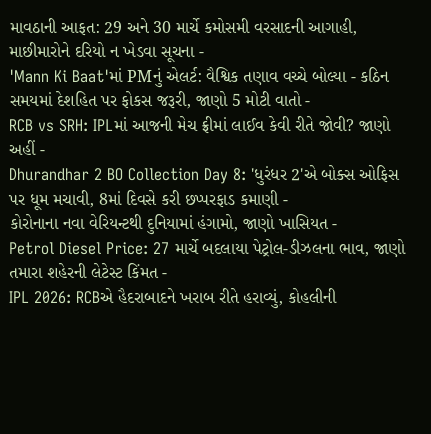માવઠાની આફત: 29 અને 30 માર્ચે કમોસમી વરસાદની આગાહી, માછીમારોને દરિયો ન ખેડવા સૂચના -
'Mann Ki Baat'માં PMનું એલર્ટ: વૈશ્વિક તણાવ વચ્ચે બોલ્યા - કઠિન સમયમાં દેશહિત પર ફોકસ જરૂરી, જાણો 5 મોટી વાતો -
RCB vs SRH: IPLમાં આજની મેચ ફ્રીમાં લાઈવ કેવી રીતે જોવી? જાણો અહીં -
Dhurandhar 2 BO Collection Day 8: 'ધુરંધર 2'એ બોક્સ ઓફિસ પર ધૂમ મચાવી, 8માં દિવસે કરી છપ્પરફાડ કમાણી -
કોરોનાના નવા વેરિયન્ટથી દુનિયામાં હંગામો, જાણો ખાસિયત -
Petrol Diesel Price: 27 માર્ચે બદલાયા પેટ્રોલ-ડીઝલના ભાવ, જાણો તમારા શહેરની લેટેસ્ટ કિંમત -
IPL 2026: RCBએ હૈદરાબાદને ખરાબ રીતે હરાવ્યું, કોહલીની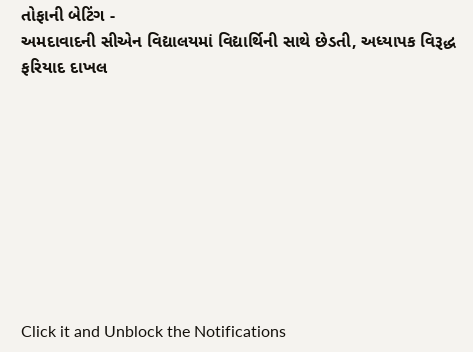તોફાની બેટિંગ -
અમદાવાદની સીએન વિદ્યાલયમાં વિદ્યાર્થિની સાથે છેડતી, અધ્યાપક વિરૂદ્ધ ફરિયાદ દાખલ









Click it and Unblock the Notifications